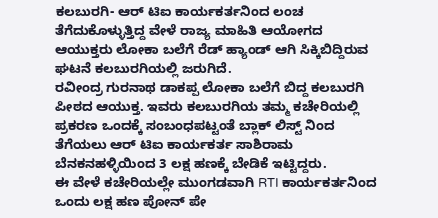ಕಲಬುರಗಿ- ಆರ್ ಟಿಐ ಕಾರ್ಯಕರ್ತನಿಂದ ಲಂಚ ತೆಗೆದುಕೊಳ್ಳುತ್ತಿದ್ದ ವೇಳೆ ರಾಜ್ಯ ಮಾಹಿತಿ ಆಯೋಗದ ಆಯುಕ್ತರು ಲೋಕಾ ಬಲೆಗೆ ರೆಡ್ ಹ್ಯಾಂಡ್ ಆಗಿ ಸಿಕ್ಕಿಬಿದ್ದಿರುವ ಘಟನೆ ಕಲಬುರಗಿಯಲ್ಲಿ ಜರುಗಿದೆ.
ರವೀಂದ್ರ ಗುರನಾಥ ಡಾಕಪ್ಪ ಲೋಕಾ ಬಲೆಗೆ ಬಿದ್ದ ಕಲಬುರಗಿ ಪೀಠದ ಆಯುಕ್ತ. ಇವರು ಕಲಬುರಗಿಯ ತಮ್ಮ ಕಚೇರಿಯಲ್ಲಿ ಪ್ರಕರಣ ಒಂದಕ್ಕೆ ಸಂಬಂಧಪಟ್ಟಂತೆ ಬ್ಲಾಕ್ ಲಿಸ್ಟ್ ನಿಂದ ತೆಗೆಯಲು ಆರ್ ಟಿಐ ಕಾರ್ಯಕರ್ತ ಸಾಶಿರಾಮ ಬೆನಕನಹಳ್ಳಿಯಿಂದ 3 ಲಕ್ಷ ಹಣಕ್ಕೆ ಬೇಡಿಕೆ ಇಟ್ಟಿದ್ದರು.
ಈ ವೇಳೆ ಕಚೇರಿಯಲ್ಲೇ ಮುಂಗಡವಾಗಿ RTI ಕಾರ್ಯಕರ್ತನಿಂದ ಒಂದು ಲಕ್ಷ ಹಣ ಪೋನ್ ಪೇ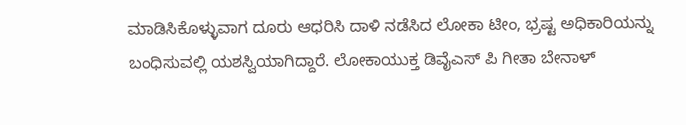ಮಾಡಿಸಿಕೊಳ್ಳುವಾಗ ದೂರು ಆಧರಿಸಿ ದಾಳಿ ನಡೆಸಿದ ಲೋಕಾ ಟೀಂ, ಭ್ರಷ್ಟ ಅಧಿಕಾರಿಯನ್ನು ಬಂಧಿಸುವಲ್ಲಿ ಯಶಸ್ವಿಯಾಗಿದ್ದಾರೆ. ಲೋಕಾಯುಕ್ತ ಡಿವೈಎಸ್ ಪಿ ಗೀತಾ ಬೇನಾಳ್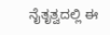ನೈತೃತ್ವದಲ್ಲಿ ಈ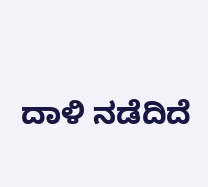ದಾಳಿ ನಡೆದಿದೆ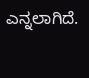ಎನ್ನಲಾಗಿದೆ.